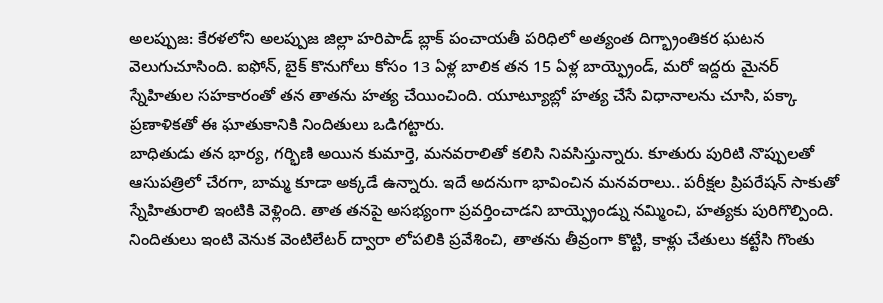అలప్పుజ: కేరళలోని అలప్పుజ జిల్లా హరిపాడ్ బ్లాక్ పంచాయతీ పరిధిలో అత్యంత దిగ్భ్రాంతికర ఘటన వెలుగుచూసింది. ఐఫోన్, బైక్ కొనుగోలు కోసం 13 ఏళ్ల బాలిక తన 15 ఏళ్ల బాయ్ఫ్రెండ్, మరో ఇద్దరు మైనర్ స్నేహితుల సహకారంతో తన తాతను హత్య చేయించింది. యూట్యూబ్లో హత్య చేసే విధానాలను చూసి, పక్కా ప్రణాళికతో ఈ ఘాతుకానికి నిందితులు ఒడిగట్టారు.
బాధితుడు తన భార్య, గర్భిణి అయిన కుమార్తె, మనవరాలితో కలిసి నివసిస్తున్నారు. కూతురు పురిటి నొప్పులతో ఆసుపత్రిలో చేరగా, బామ్మ కూడా అక్కడే ఉన్నారు. ఇదే అదనుగా భావించిన మనవరాలు.. పరీక్షల ప్రిపరేషన్ సాకుతో స్నేహితురాలి ఇంటికి వెళ్లింది. తాత తనపై అసభ్యంగా ప్రవర్తించాడని బాయ్ఫ్రెండ్ను నమ్మించి, హత్యకు పురిగొల్పింది. నిందితులు ఇంటి వెనుక వెంటిలేటర్ ద్వారా లోపలికి ప్రవేశించి, తాతను తీవ్రంగా కొట్టి, కాళ్లు చేతులు కట్టేసి గొంతు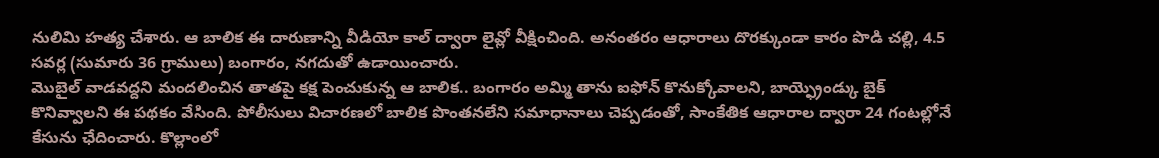నులిమి హత్య చేశారు. ఆ బాలిక ఈ దారుణాన్ని వీడియో కాల్ ద్వారా లైవ్లో వీక్షించింది. అనంతరం ఆధారాలు దొరక్కుండా కారం పొడి చల్లి, 4.5 సవర్ల (సుమారు 36 గ్రాములు) బంగారం, నగదుతో ఉడాయించారు.
మొబైల్ వాడవద్దని మందలించిన తాతపై కక్ష పెంచుకున్న ఆ బాలిక.. బంగారం అమ్మి తాను ఐఫోన్ కొనుక్కోవాలని, బాయ్ఫ్రెండ్కు బైక్ కొనివ్వాలని ఈ పథకం వేసింది. పోలీసులు విచారణలో బాలిక పొంతనలేని సమాధానాలు చెప్పడంతో, సాంకేతిక ఆధారాల ద్వారా 24 గంటల్లోనే కేసును ఛేదించారు. కొల్లాంలో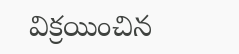విక్రయించిన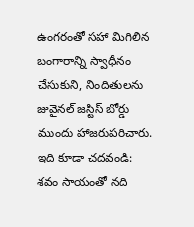ఉంగరంతో సహా మిగిలిన బంగారాన్ని స్వాధీనం చేసుకుని, నిందితులను జువైనల్ జస్టిస్ బోర్డు ముందు హాజరుపరిచారు.
ఇది కూడా చదవండి: శవం సాయంతో నది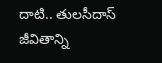దాటి.. తులసీదాస్ జీవితాన్ని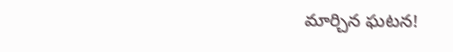మార్చిన ఘటన!